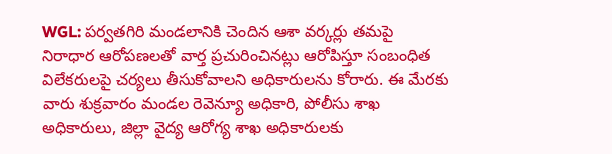WGL: పర్వతగిరి మండలానికి చెందిన ఆశా వర్కర్లు తమపై నిరాధార ఆరోపణలతో వార్త ప్రచురించినట్లు ఆరోపిస్తూ సంబంధిత విలేకరులపై చర్యలు తీసుకోవాలని అధికారులను కోరారు. ఈ మేరకు వారు శుక్రవారం మండల రెవెన్యూ అధికారి, పోలీసు శాఖ అధికారులు, జిల్లా వైద్య ఆరోగ్య శాఖ అధికారులకు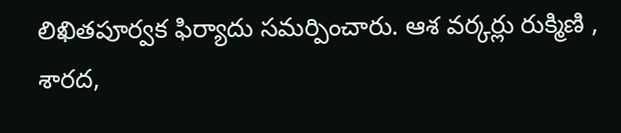లిఖితపూర్వక ఫిర్యాదు సమర్పించారు. ఆశ వర్కర్లు రుక్మిణి , శారద,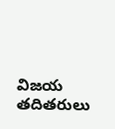విజయ తదితరులు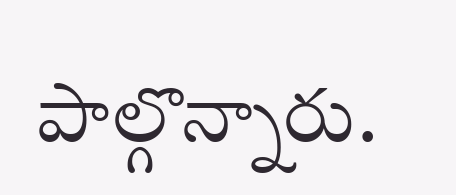పాల్గొన్నారు.